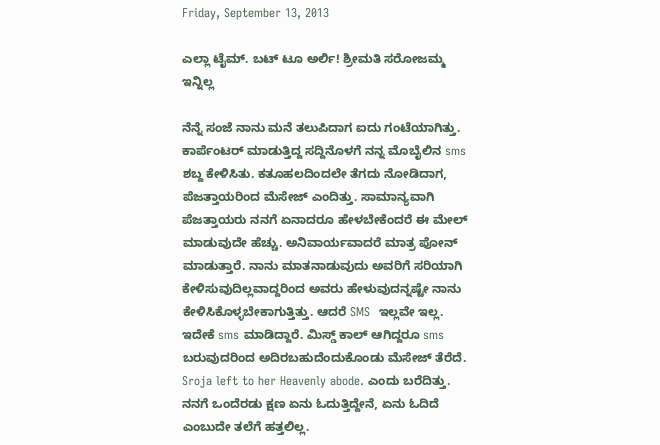Friday, September 13, 2013

ಎಲ್ಲಾ ಟೈಮ್. ಬಟ್ ಟೂ ಅರ್ಲಿ! ಶ್ರೀಮತಿ ಸರೋಜಮ್ಮ ಇನ್ನಿಲ್ಲ

ನೆನ್ನೆ ಸಂಜೆ ನಾನು ಮನೆ ತಲುಪಿದಾಗ ಐದು ಗಂಟೆಯಾಗಿತ್ತು. ಕಾರ್ಪೆಂಟರ್ ಮಾಡುತ್ತಿದ್ದ ಸದ್ದಿನೊಳಗೆ ನನ್ನ ಮೊಬೈಲಿನ sms ಶಬ್ದ ಕೇಳಿಸಿತು. ಕತೂಹಲದಿಂದಲೇ ತೆಗದು ನೋಡಿದಾಗ, ಪೆಜತ್ತಾಯರಿಂದ ಮೆಸೇಜ್ ಎಂದಿತ್ತು. ಸಾಮಾನ್ಯವಾಗಿ ಪೆಜತ್ತಾಯರು ನನಗೆ ಏನಾದರೂ ಹೇಳಬೇಕೆಂದರೆ ಈ ಮೇಲ್ ಮಾಡುವುದೇ ಹೆಚ್ಚು. ಅನಿವಾರ್ಯವಾದರೆ ಮಾತ್ರ ಪೋನ್ ಮಾಡುತ್ತಾರೆ. ನಾನು ಮಾತನಾಡುವುದು ಅವರಿಗೆ ಸರಿಯಾಗಿ ಕೇಳಿಸುವುದಿಲ್ಲವಾದ್ದರಿಂದ ಅವರು ಹೇಳುವುದನ್ನಷ್ಟೇ ನಾನು ಕೇಳಿಸಿಕೊಳ್ಳಬೇಕಾಗುತ್ತಿತ್ತು. ಆದರೆ SMS  ಇಲ್ಲವೇ ಇಲ್ಲ. ಇದೇಕೆ sms ಮಾಡಿದ್ದಾರೆ. ಮಿಸ್ಡ್ ಕಾಲ್ ಆಗಿದ್ದರೂ sms ಬರುವುದರಿಂದ ಅದಿರಬಹುದೆಂದುಕೊಂಡು ಮೆಸೇಜ್ ತೆರೆದೆ. Sroja left to her Heavenly abode. ಎಂದು ಬರೆದಿತ್ತು. ನನಗೆ ಒಂದೆರಡು ಕ್ಷಣ ಏನು ಓದುತ್ತಿದ್ದೇನೆ, ಏನು ಓದಿದೆ ಎಂಬುದೇ ತಲೆಗೆ ಹತ್ತಲಿಲ್ಲ.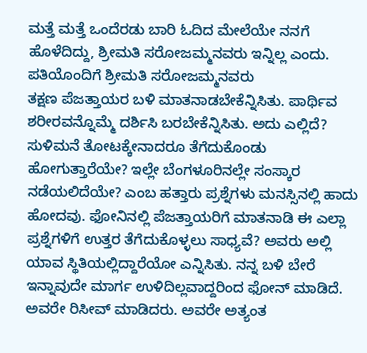ಮತ್ತೆ ಮತ್ತೆ ಒಂದೆರಡು ಬಾರಿ ಓದಿದ ಮೇಲೆಯೇ ನನಗೆ ಹೊಳೆದಿದ್ದು, ಶ್ರೀಮತಿ ಸರೋಜಮ್ಮನವರು ಇನ್ನಿಲ್ಲ ಎಂದು.
ಪತಿಯೊಂದಿಗೆ ಶ್ರೀಮತಿ ಸರೋಜಮ್ಮನವರು
ತಕ್ಷಣ ಪೆಜತ್ತಾಯರ ಬಳಿ ಮಾತನಾಡಬೇಕೆನ್ನಿಸಿತು. ಪಾರ್ಥಿವ ಶರೀರವನ್ನೊಮ್ಮೆ ದರ್ಶಿಸಿ ಬರಬೇಕೆನ್ನಿಸಿತು. ಅದು ಎಲ್ಲಿದೆ? ಸುಳಿಮನೆ ತೋಟಕ್ಕೇನಾದರೂ ತೆಗೆದುಕೊಂಡು ಹೋಗುತ್ತಾರೆಯೇ? ಇಲ್ಲೇ ಬೆಂಗಳೂರಿನಲ್ಲೇ ಸಂಸ್ಕಾರ ನಡೆಯಲಿದೆಯೇ? ಎಂಬ ಹತ್ತಾರು ಪ್ರಶ್ನೆಗಳು ಮನಸ್ಸಿನಲ್ಲಿ ಹಾದು ಹೋದವು. ಫೋನಿನಲ್ಲಿ ಪೆಜತ್ತಾಯರಿಗೆ ಮಾತನಾಡಿ ಈ ಎಲ್ಲಾ ಪ್ರಶ್ನೆಗಳಿಗೆ ಉತ್ತರ ತೆಗೆದುಕೊಳ್ಳಲು ಸಾಧ್ಯವೆ? ಅವರು ಅಲ್ಲಿ ಯಾವ ಸ್ಥಿತಿಯಲ್ಲಿದ್ದಾರೆಯೋ ಎನ್ನಿಸಿತು. ನನ್ನ ಬಳಿ ಬೇರೆ ಇನ್ನಾವುದೇ ಮಾರ್ಗ ಉಳಿದಿಲ್ಲವಾದ್ದರಿಂದ ಫೋನ್ ಮಾಡಿದೆ. ಅವರೇ ರಿಸೀವ್ ಮಾಡಿದರು. ಅವರೇ ಅತ್ಯಂತ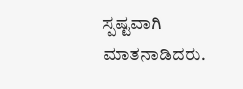ಸ್ಪಷ್ಟವಾಗಿ ಮಾತನಾಡಿದರು.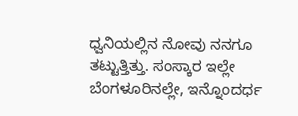ಧ್ವನಿಯಲ್ಲಿನ ನೋವು ನನಗೂ ತಟ್ಟುತ್ತಿತ್ತು. ಸಂಸ್ಕಾರ ಇಲ್ಲೇ ಬೆಂಗಳೂರಿನಲ್ಲೇ, ಇನ್ನೊಂದರ್ಧ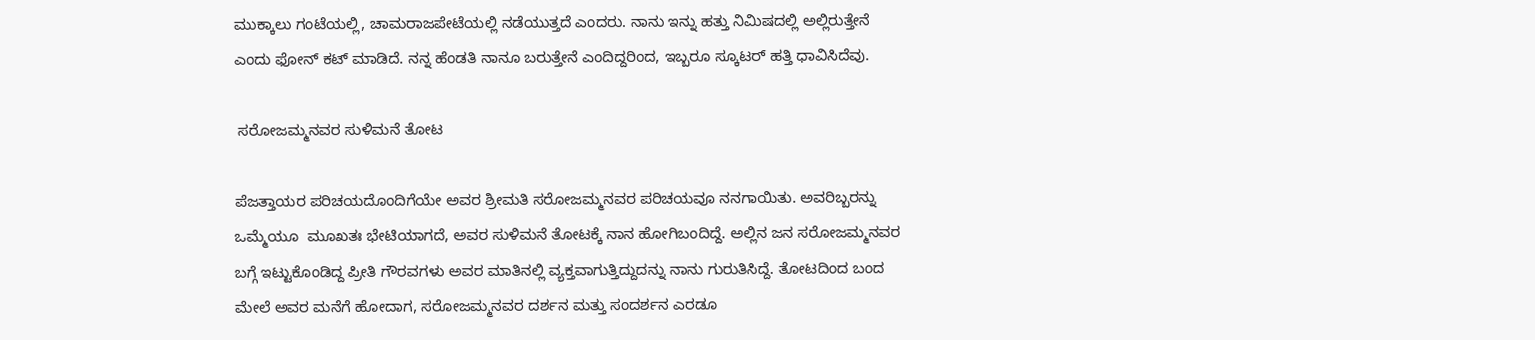ಮುಕ್ಕಾಲು ಗಂಟೆಯಲ್ಲಿ, ಚಾಮರಾಜಪೇಟೆಯಲ್ಲಿ ನಡೆಯುತ್ತದೆ ಎಂದರು. ನಾನು ಇನ್ನು ಹತ್ತು ನಿಮಿಷದಲ್ಲಿ ಅಲ್ಲಿರುತ್ತೇನೆ ಎಂದು ಫೋನ್ ಕಟ್ ಮಾಡಿದೆ. ನನ್ನ ಹೆಂಡತಿ ನಾನೂ ಬರುತ್ತೇನೆ ಎಂದಿದ್ದರಿಂದ, ಇಬ್ಬರೂ ಸ್ಕೂಟರ್ ಹತ್ತಿ ಧಾವಿಸಿದೆವು.

 ಸರೋಜಮ್ಮನವರ ಸುಳಿಮನೆ ತೋಟ

ಪೆಜತ್ತಾಯರ ಪರಿಚಯದೊಂದಿಗೆಯೇ ಅವರ ಶ್ರೀಮತಿ ಸರೋಜಮ್ಮನವರ ಪರಿಚಯವೂ ನನಗಾಯಿತು. ಅವರಿಬ್ಬರನ್ನು ಒಮ್ಮೆಯೂ  ಮೂಖತಃ ಭೇಟಿಯಾಗದೆ, ಅವರ ಸುಳಿಮನೆ ತೋಟಕ್ಕೆ ನಾನ ಹೋಗಿಬಂದಿದ್ದೆ. ಅಲ್ಲಿನ ಜನ ಸರೋಜಮ್ಮನವರ ಬಗ್ಗೆ ಇಟ್ಟುಕೊಂಡಿದ್ದ ಪ್ರೀತಿ ಗೌರವಗಳು ಅವರ ಮಾತಿನಲ್ಲಿ ವ್ಯಕ್ತವಾಗುತ್ತಿದ್ದುದನ್ನು ನಾನು ಗುರುತಿಸಿದ್ದೆ. ತೋಟದಿಂದ ಬಂದ ಮೇಲೆ ಅವರ ಮನೆಗೆ ಹೋದಾಗ, ಸರೋಜಮ್ಮನವರ ದರ್ಶನ ಮತ್ತು ಸಂದರ್ಶನ ಎರಡೂ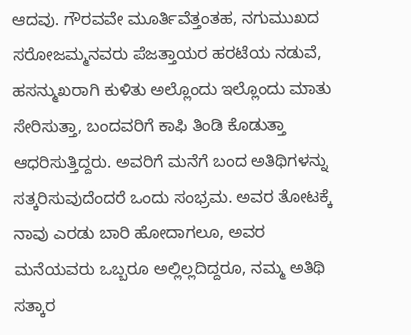ಆದವು. ಗೌರವವೇ ಮೂರ್ತಿವೆತ್ತಂತಹ, ನಗುಮುಖದ ಸರೋಜಮ್ಮನವರು ಪೆಜತ್ತಾಯರ ಹರಟೆಯ ನಡುವೆ, ಹಸನ್ಮುಖರಾಗಿ ಕುಳಿತು ಅಲ್ಲೊಂದು ಇಲ್ಲೊಂದು ಮಾತು ಸೇರಿಸುತ್ತಾ, ಬಂದವರಿಗೆ ಕಾಫಿ ತಿಂಡಿ ಕೊಡುತ್ತಾ ಆಧರಿಸುತ್ತಿದ್ದರು. ಅವರಿಗೆ ಮನೆಗೆ ಬಂದ ಅತಿಥಿಗಳನ್ನು ಸತ್ಕರಿಸುವುದೆಂದರೆ ಒಂದು ಸಂಭ್ರಮ. ಅವರ ತೋಟಕ್ಕೆ ನಾವು ಎರಡು ಬಾರಿ ಹೋದಾಗಲೂ, ಅವರ ಮನೆಯವರು ಒಬ್ಬರೂ ಅಲ್ಲಿಲ್ಲದಿದ್ದರೂ, ನಮ್ಮ ಅತಿಥಿ ಸತ್ಕಾರ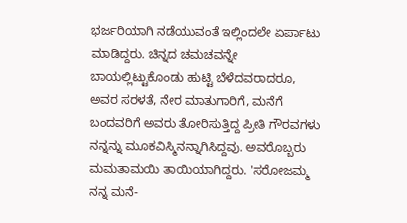ಭರ್ಜರಿಯಾಗಿ ನಡೆಯುವಂತೆ ಇಲ್ಲಿಂದಲೇ ಏರ್ಪಾಟು ಮಾಡಿದ್ದರು. ಚಿನ್ನದ ಚಮಚವನ್ನೇ ಬಾಯಲ್ಲಿಟ್ಟುಕೊಂಡು ಹುಟ್ಟಿ ಬೆಳೆದವರಾದರೂ, ಅವರ ಸರಳತೆ, ನೇರ ಮಾತುಗಾರಿಗೆ, ಮನೆಗೆ ಬಂದವರಿಗೆ ಅವರು ತೋರಿಸುತ್ತಿದ್ದ ಪ್ರೀತಿ ಗೌರವಗಳು ನನ್ನನ್ನು ಮೂಕವಿಸ್ಮಿನನ್ನಾಗಿಸಿದ್ದವು. ಅವರೊಬ್ಬರು ಮಮತಾಮಯಿ ತಾಯಿಯಾಗಿದ್ದರು. 'ಸರೋಜಮ್ಮ ನನ್ನ ಮನೆ-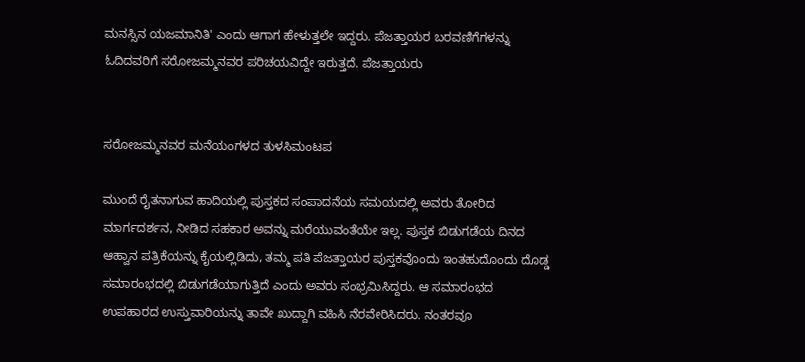ಮನಸ್ಸಿನ ಯಜಮಾನಿತಿ' ಎಂದು ಆಗಾಗ ಹೇಳುತ್ತಲೇ ಇದ್ದರು. ಪೆಜತ್ತಾಯರ ಬರವಣಿಗೆಗಳನ್ನು ಓದಿದವರಿಗೆ ಸರೋಜಮ್ಮನವರ ಪರಿಚಯವಿದ್ದೇ ಇರುತ್ತದೆ. ಪೆಜತ್ತಾಯರು


ಸರೋಜಮ್ಮನವರ ಮನೆಯಂಗಳದ ತುಳಸಿಮಂಟಪ

ಮುಂದೆ ರೈತನಾಗುವ ಹಾದಿಯಲ್ಲಿ ಪುಸ್ತಕದ ಸಂಪಾದನೆಯ ಸಮಯದಲ್ಲಿ ಅವರು ತೋರಿದ ಮಾರ್ಗದರ್ಶನ, ನೀಡಿದ ಸಹಕಾರ ಅವನ್ನು ಮರೆಯುವಂತೆಯೇ ಇಲ್ಲ. ಪುಸ್ತಕ ಬಿಡುಗಡೆಯ ದಿನದ ಆಹ್ವಾನ ಪತ್ರಿಕೆಯನ್ನು ಕೈಯಲ್ಲಿಡಿದು, ತಮ್ಮ ಪತಿ ಪೆಜತ್ತಾಯರ ಪುಸ್ತಕವೊಂದು ಇಂತಹುದೊಂದು ದೊಡ್ಡ ಸಮಾರಂಭದಲ್ಲಿ ಬಿಡುಗಡೆಯಾಗುತ್ತಿದೆ ಎಂದು ಅವರು ಸಂಭ್ರಮಿಸಿದ್ದರು. ಆ ಸಮಾರಂಭದ ಉಪಹಾರದ ಉಸ್ತುವಾರಿಯನ್ನು ತಾವೇ ಖುದ್ದಾಗಿ ವಹಿಸಿ ನೆರವೇರಿಸಿದರು. ನಂತರವೂ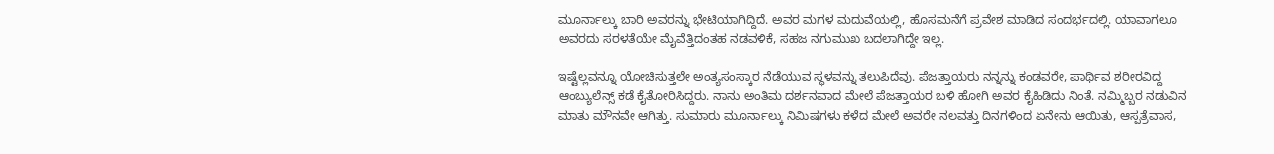ಮೂರ್ನಾಲ್ಕು ಬಾರಿ ಅವರನ್ನು ಭೇಟಿಯಾಗಿದ್ದಿದೆ. ಅವರ ಮಗಳ ಮದುವೆಯಲ್ಲಿ, ಹೊಸಮನೆಗೆ ಪ್ರವೇಶ ಮಾಡಿದ ಸಂದರ್ಭದಲ್ಲಿ. ಯಾವಾಗಲೂ ಅವರದು ಸರಳತೆಯೇ ಮೈವೆತ್ತಿದಂತಹ ನಡವಳಿಕೆ, ಸಹಜ ನಗುಮುಖ ಬದಲಾಗಿದ್ದೇ ಇಲ್ಲ.

ಇಷ್ಟೆಲ್ಲವನ್ನೂ ಯೋಚಿಸುತ್ತಲೇ ಅಂತ್ಯಸಂಸ್ಕಾರ ನೆಡೆಯುವ ಸ್ಥಳವನ್ನು ತಲುಪಿದೆವು. ಪೆಜತ್ತಾಯರು ನನ್ನನ್ನು ಕಂಡವರೇ, ಪಾರ್ಥಿವ ಶರೀರವಿದ್ದ ಆಂಬ್ಯುಲೆನ್ಸ್ ಕಡೆ ಕೈತೋರಿಸಿದ್ದರು. ನಾನು ಅಂತಿಮ ದರ್ಶನವಾದ ಮೇಲೆ ಪೆಜತ್ತಾಯರ ಬಳಿ ಹೋಗಿ ಅವರ ಕೈಹಿಡಿದು ನಿಂತೆ. ನಮ್ಮಿಬ್ಬರ ನಡುವಿನ ಮಾತು ಮೌನವೇ ಆಗಿತ್ತು. ಸುಮಾರು ಮೂರ್ನಾಲ್ಕು ನಿಮಿಷಗಳು ಕಳೆದ ಮೇಲೆ ಅವರೇ ನಲವತ್ತು ದಿನಗಳಿಂದ ಏನೇನು ಆಯಿತು, ಆಸ್ಪತ್ರೆವಾಸ,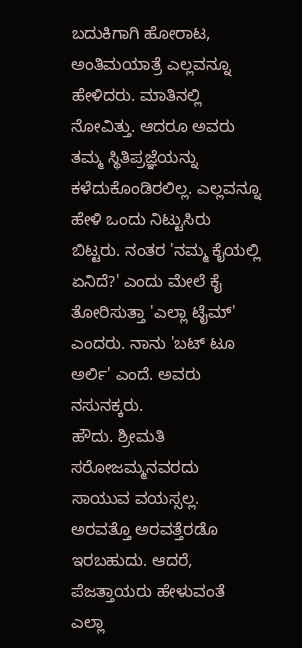ಬದುಕಿಗಾಗಿ ಹೋರಾಟ, ಅಂತಿಮಯಾತ್ರೆ ಎಲ್ಲವನ್ನೂ ಹೇಳಿದರು. ಮಾತಿನಲ್ಲಿ ನೋವಿತ್ತು. ಆದರೂ ಅವರು ತಮ್ಮ ಸ್ಥಿತಿಪ್ರಜ್ಞೆಯನ್ನು ಕಳೆದುಕೊಂಡಿರಲಿಲ್ಲ. ಎಲ್ಲವನ್ನೂ ಹೇಳಿ ಒಂದು ನಿಟ್ಟುಸಿರು ಬಿಟ್ಟರು. ನಂತರ 'ನಮ್ಮ ಕೈಯಲ್ಲಿ ಏನಿದೆ?' ಎಂದು ಮೇಲೆ ಕೈ ತೋರಿಸುತ್ತಾ 'ಎಲ್ಲಾ ಟೈಮ್' ಎಂದರು. ನಾನು 'ಬಟ್ ಟೂ ಅರ್ಲಿ' ಎಂದೆ. ಅವರು ನಸುನಕ್ಕರು.
ಹೌದು. ಶ್ರೀಮತಿ ಸರೋಜಮ್ಮನವರದು ಸಾಯುವ ವಯಸ್ಸಲ್ಲ. ಅರವತ್ತೊ ಅರವತ್ತೆರಡೊ ಇರಬಹುದು. ಆದರೆ, ಪೆಜತ್ತಾಯರು ಹೇಳುವಂತೆ ಎಲ್ಲಾ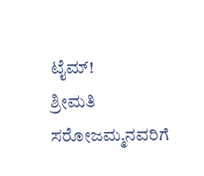ಟೈಮ್!
ಶ್ರೀಮತಿ ಸರೋಜಮ್ಮನವರಿಗೆ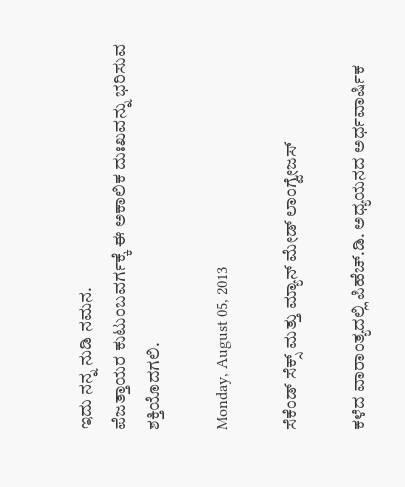ಇದು ನನ್ನ ನುಡಿ ನಮನ.
ಪೆಜತ್ತಾಯರ ಕುಟುಂಬವರ್ಗಕ್ಕೆ ಈ ಅಕಾಲಿಕ ದುಃಖವನ್ನು ಭರಿಸುವ ಶಕ್ತಿಯೊದಗಲಿ.

Monday, August 05, 2013

ಸೆಕೆಂಡ್ ಸೆಕ್ಸ್ ಮತ್ತು ಮ್ಯಾನ್ ಮೇಡ್ ಲಾಂಗ್ವೇಜಸ್

ಕಳೆದ ವಾರಾಂತ್ಯದಲ್ಲಿ ಪಿಹೆಚ್.ಡಿ. ಅಧ್ಯಯನದ ಅರ್ಧವಾರ್ಷಿಕ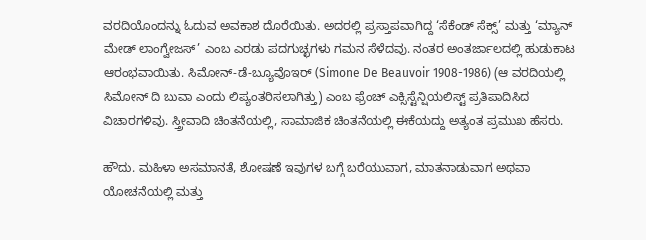ವರದಿಯೊಂದನ್ನು ಓದುವ ಅವಕಾಶ ದೊರೆಯಿತು. ಅದರಲ್ಲಿ ಪ್ರಸ್ತಾಪವಾಗಿದ್ದ ‘ಸೆಕೆಂಡ್ ಸೆಕ್ಸ್’ ಮತ್ತು ‘ಮ್ಯಾನ್ ಮೇಡ್ ಲಾಂಗ್ವೇಜಸ್’ ಎಂಬ ಎರಡು ಪದಗುಚ್ಛಗಳು ಗಮನ ಸೆಳೆದವು. ನಂತರ ಅಂತರ್ಜಾಲದಲ್ಲಿ ಹುಡುಕಾಟ ಆರಂಭವಾಯಿತು. ಸಿಮೋನ್-ಡೆ-ಬ್ಯೂವೊಇರ್ (Simone De Beauvoir 1908-1986) (ಆ ವರದಿಯಲ್ಲಿ ಸಿಮೋನ್ ದಿ ಬುವಾ ಎಂದು ಲಿಪ್ಯಂತರಿಸಲಾಗಿತ್ತು) ಎಂಬ ಫ್ರೆಂಚ್ ಎಕ್ಸಿಸ್ಟೆನ್ಷಿಯಲಿಸ್ಟ್ ಪ್ರತಿಪಾದಿಸಿದ ವಿಚಾರಗಳಿವು. ಸ್ತ್ರೀವಾದಿ ಚಿಂತನೆಯಲ್ಲಿ, ಸಾಮಾಜಿಕ ಚಿಂತನೆಯಲ್ಲಿ ಈಕೆಯದ್ದು ಅತ್ಯಂತ ಪ್ರಮುಖ ಹೆಸರು.

ಹೌದು. ಮಹಿಳಾ ಅಸಮಾನತೆ, ಶೋಷಣೆ ಇವುಗಳ ಬಗ್ಗೆ ಬರೆಯುವಾಗ, ಮಾತನಾಡುವಾಗ ಅಥವಾ ಯೋಚನೆಯಲ್ಲಿ ಮತ್ತು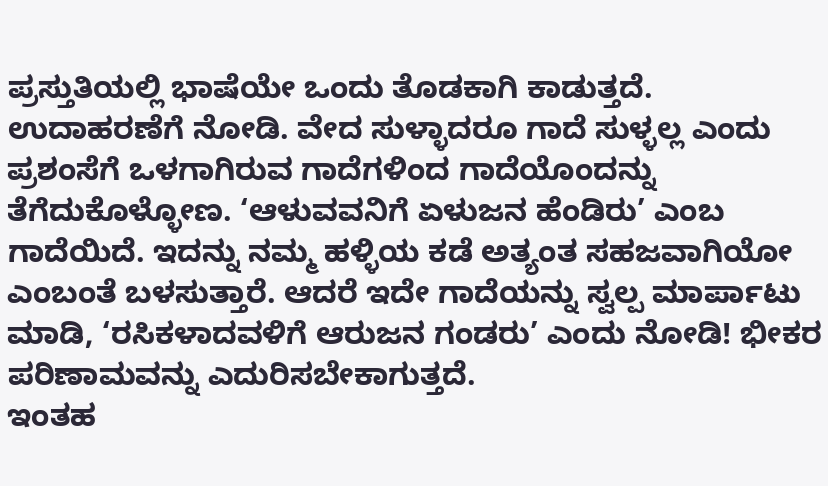ಪ್ರಸ್ತುತಿಯಲ್ಲಿ ಭಾಷೆಯೇ ಒಂದು ತೊಡಕಾಗಿ ಕಾಡುತ್ತದೆ. ಉದಾಹರಣೆಗೆ ನೋಡಿ. ವೇದ ಸುಳ್ಳಾದರೂ ಗಾದೆ ಸುಳ್ಳಲ್ಲ ಎಂದು ಪ್ರಶಂಸೆಗೆ ಒಳಗಾಗಿರುವ ಗಾದೆಗಳಿಂದ ಗಾದೆಯೊಂದನ್ನು ತೆಗೆದುಕೊಳ್ಳೋಣ. ‘ಆಳುವವನಿಗೆ ಏಳುಜನ ಹೆಂಡಿರು’ ಎಂಬ ಗಾದೆಯಿದೆ. ಇದನ್ನು ನಮ್ಮ ಹಳ್ಳಿಯ ಕಡೆ ಅತ್ಯಂತ ಸಹಜವಾಗಿಯೋ ಎಂಬಂತೆ ಬಳಸುತ್ತಾರೆ. ಆದರೆ ಇದೇ ಗಾದೆಯನ್ನು ಸ್ವಲ್ಪ ಮಾರ್ಪಾಟು ಮಾಡಿ, ‘ರಸಿಕಳಾದವಳಿಗೆ ಆರುಜನ ಗಂಡರು’ ಎಂದು ನೋಡಿ! ಭೀಕರ ಪರಿಣಾಮವನ್ನು ಎದುರಿಸಬೇಕಾಗುತ್ತದೆ.
ಇಂತಹ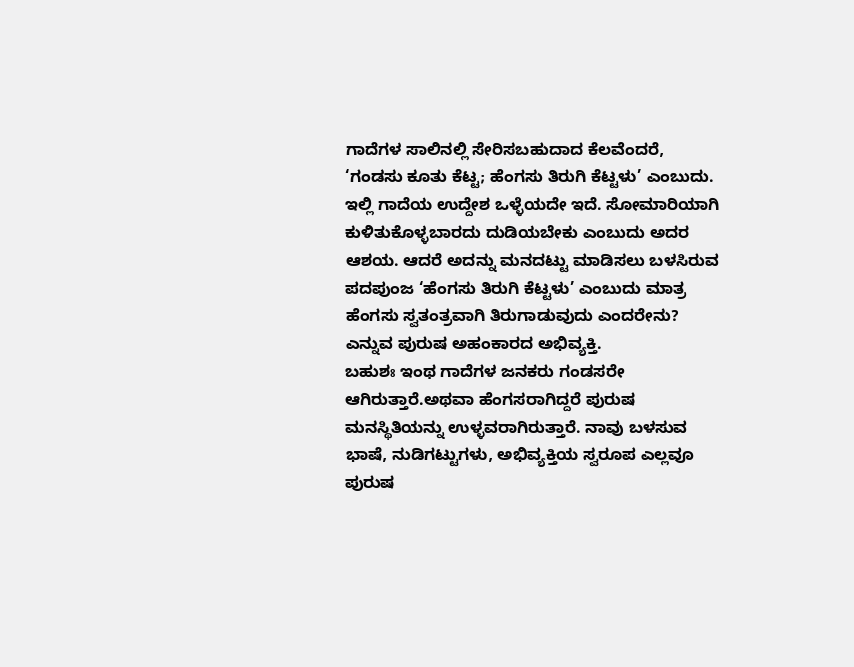ಗಾದೆಗಳ ಸಾಲಿನಲ್ಲಿ ಸೇರಿಸಬಹುದಾದ ಕೆಲವೆಂದರೆ, ‘ಗಂಡಸು ಕೂತು ಕೆಟ್ಟ; ಹೆಂಗಸು ತಿರುಗಿ ಕೆಟ್ಟಳು’ ಎಂಬುದು. ಇಲ್ಲಿ ಗಾದೆಯ ಉದ್ದೇಶ ಒಳ್ಳೆಯದೇ ಇದೆ. ಸೋಮಾರಿಯಾಗಿ ಕುಳಿತುಕೊಳ್ಳಬಾರದು ದುಡಿಯಬೇಕು ಎಂಬುದು ಅದರ ಆಶಯ. ಆದರೆ ಅದನ್ನು ಮನದಟ್ಟು ಮಾಡಿಸಲು ಬಳಸಿರುವ ಪದಪುಂಜ ‘ಹೆಂಗಸು ತಿರುಗಿ ಕೆಟ್ಟಳು’ ಎಂಬುದು ಮಾತ್ರ ಹೆಂಗಸು ಸ್ವತಂತ್ರವಾಗಿ ತಿರುಗಾಡುವುದು ಎಂದರೇನು? ಎನ್ನುವ ಪುರುಷ ಅಹಂಕಾರದ ಅಭಿವ್ಯಕ್ತಿ.
ಬಹುಶಃ ಇಂಥ ಗಾದೆಗಳ ಜನಕರು ಗಂಡಸರೇ ಆಗಿರುತ್ತಾರೆ.ಅಥವಾ ಹೆಂಗಸರಾಗಿದ್ದರೆ ಪುರುಷ ಮನಸ್ಥಿತಿಯನ್ನು ಉಳ್ಳವರಾಗಿರುತ್ತಾರೆ. ನಾವು ಬಳಸುವ ಭಾಷೆ, ನುಡಿಗಟ್ಟುಗಳು, ಅಭಿವ್ಯಕ್ತಿಯ ಸ್ವರೂಪ ಎಲ್ಲವೂ ಪುರುಷ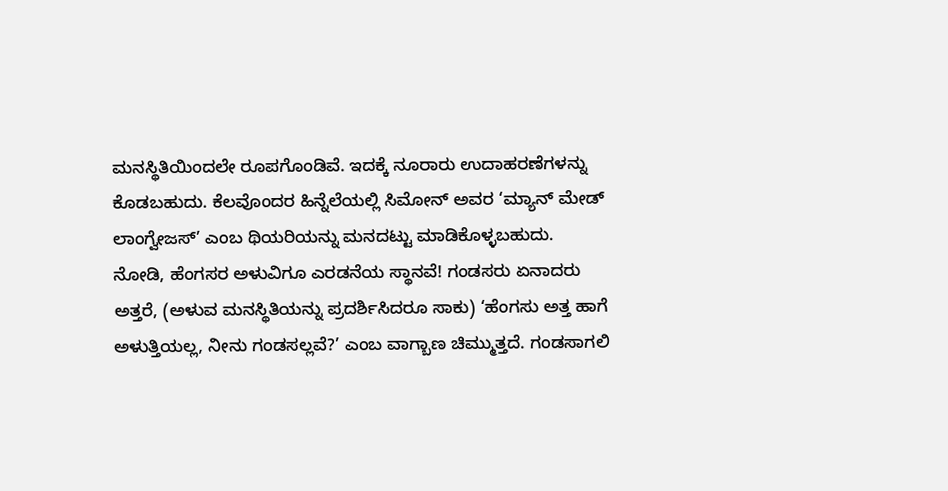ಮನಸ್ಥಿತಿಯಿಂದಲೇ ರೂಪಗೊಂಡಿವೆ. ಇದಕ್ಕೆ ನೂರಾರು ಉದಾಹರಣೆಗಳನ್ನು ಕೊಡಬಹುದು. ಕೆಲವೊಂದರ ಹಿನ್ನೆಲೆಯಲ್ಲಿ ಸಿಮೋನ್ ಅವರ ‘ಮ್ಯಾನ್ ಮೇಡ್ ಲಾಂಗ್ವೇಜಸ್’ ಎಂಬ ಥಿಯರಿಯನ್ನು ಮನದಟ್ಟು ಮಾಡಿಕೊಳ್ಳಬಹುದು.
ನೋಡಿ, ಹೆಂಗಸರ ಅಳುವಿಗೂ ಎರಡನೆಯ ಸ್ಥಾನವೆ! ಗಂಡಸರು ಏನಾದರು ಅತ್ತರೆ, (ಅಳುವ ಮನಸ್ಥಿತಿಯನ್ನು ಪ್ರದರ್ಶಿಸಿದರೂ ಸಾಕು) ‘ಹೆಂಗಸು ಅತ್ತ ಹಾಗೆ ಅಳುತ್ತಿಯಲ್ಲ, ನೀನು ಗಂಡಸಲ್ಲವೆ?’ ಎಂಬ ವಾಗ್ಬಾಣ ಚಿಮ್ಮುತ್ತದೆ. ಗಂಡಸಾಗಲಿ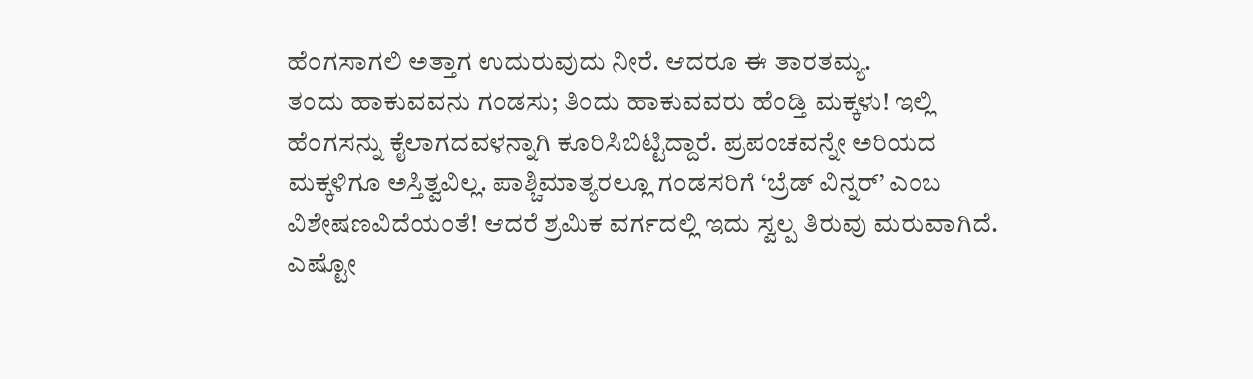ಹೆಂಗಸಾಗಲಿ ಅತ್ತಾಗ ಉದುರುವುದು ನೀರೆ. ಆದರೂ ಈ ತಾರತಮ್ಯ.
ತಂದು ಹಾಕುವವನು ಗಂಡಸು; ತಿಂದು ಹಾಕುವವರು ಹೆಂಡ್ತಿ ಮಕ್ಕಳು! ಇಲ್ಲಿ ಹೆಂಗಸನ್ನು ಕೈಲಾಗದವಳನ್ನಾಗಿ ಕೂರಿಸಿಬಿಟ್ಟಿದ್ದಾರೆ. ಪ್ರಪಂಚವನ್ನೇ ಅರಿಯದ ಮಕ್ಕಳಿಗೂ ಅಸ್ತಿತ್ವವಿಲ್ಲ. ಪಾಶ್ಚಿಮಾತ್ಯರಲ್ಲೂ ಗಂಡಸರಿಗೆ ‘ಬ್ರೆಡ್ ವಿನ್ನರ್’ ಎಂಬ ವಿಶೇಷಣವಿದೆಯಂತೆ! ಆದರೆ ಶ್ರಮಿಕ ವರ್ಗದಲ್ಲಿ ಇದು ಸ್ವಲ್ಪ ತಿರುವು ಮರುವಾಗಿದೆ. ಎಷ್ಟೋ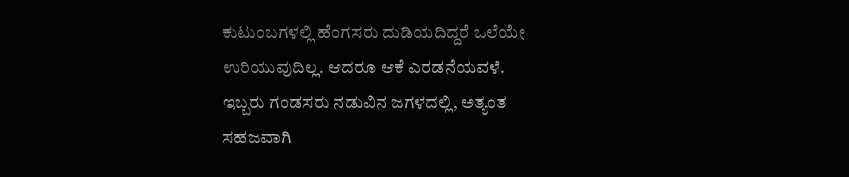ಕುಟುಂಬಗಳಲ್ಲಿ ಹೆಂಗಸರು ದುಡಿಯದಿದ್ದರೆ ಒಲೆಯೇ ಉರಿಯುವುದಿಲ್ಲ. ಆದರೂ ಆಕೆ ಎರಡನೆಯವಳೆ.
ಇಬ್ಬರು ಗಂಡಸರು ನಡುವಿನ ಜಗಳದಲ್ಲಿ, ಅತ್ಯಂತ ಸಹಜವಾಗಿ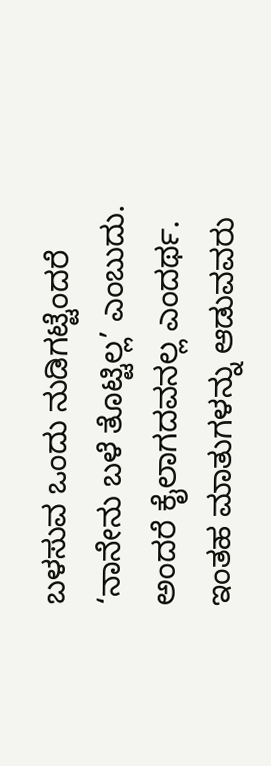ಬಳಸುವ ಒಂದು ನುಡಿಗಟ್ಟೆಂದರೆ ‘ನಾನೇನು ಬಳೆ ತೊಟ್ಟಿಲ್ಲ’ ಎಂಬುದು. ಅಂದರೆ ಕೈಲಾಗದವನಲ್ಲ ಎಂದರ್ಥ. ಇಂತಹ ಮಾತುಗಳನ್ನು ಆಡುವವರು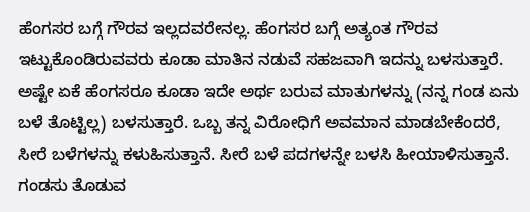ಹೆಂಗಸರ ಬಗ್ಗೆ ಗೌರವ ಇಲ್ಲದವರೇನಲ್ಲ. ಹೆಂಗಸರ ಬಗ್ಗೆ ಅತ್ಯಂತ ಗೌರವ ಇಟ್ಟುಕೊಂಡಿರುವವರು ಕೂಡಾ ಮಾತಿನ ನಡುವೆ ಸಹಜವಾಗಿ ಇದನ್ನು ಬಳಸುತ್ತಾರೆ. ಅಷ್ಟೇ ಏಕೆ ಹೆಂಗಸರೂ ಕೂಡಾ ಇದೇ ಅರ್ಥ ಬರುವ ಮಾತುಗಳನ್ನು (ನನ್ನ ಗಂಡ ಏನು ಬಳೆ ತೊಟ್ಟಿಲ್ಲ) ಬಳಸುತ್ತಾರೆ. ಒಬ್ಬ ತನ್ನ ವಿರೋಧಿಗೆ ಅವಮಾನ ಮಾಡಬೇಕೆಂದರೆ, ಸೀರೆ ಬಳೆಗಳನ್ನು ಕಳುಹಿಸುತ್ತಾನೆ. ಸೀರೆ ಬಳೆ ಪದಗಳನ್ನೇ ಬಳಸಿ ಹೀಯಾಳಿಸುತ್ತಾನೆ. ಗಂಡಸು ತೊಡುವ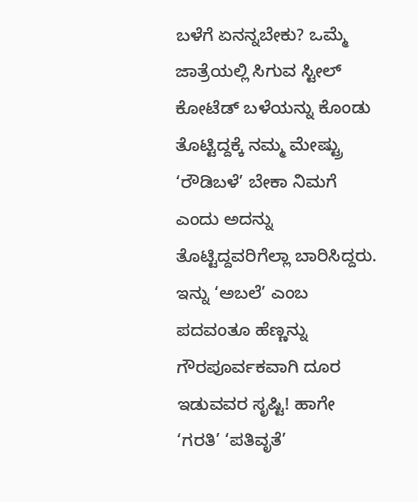ಬಳೆಗೆ ಏನನ್ನಬೇಕು? ಒಮ್ಮೆ ಜಾತ್ರೆಯಲ್ಲಿ ಸಿಗುವ ಸ್ಟೀಲ್ ಕೋಟೆಡ್ ಬಳೆಯನ್ನು ಕೊಂಡು ತೊಟ್ಟಿದ್ದಕ್ಕೆ ನಮ್ಮ ಮೇಷ್ಟ್ರು ‘ರೌಡಿಬಳೆ’ ಬೇಕಾ ನಿಮಗೆ ಎಂದು ಅದನ್ನು ತೊಟ್ಟಿದ್ದವರಿಗೆಲ್ಲಾ ಬಾರಿಸಿದ್ದರು.
ಇನ್ನು ‘ಅಬಲೆ’ ಎಂಬ ಪದವಂತೂ ಹೆಣ್ಣನ್ನು ಗೌರಪೂರ್ವಕವಾಗಿ ದೂರ ಇಡುವವರ ಸೃಷ್ಟಿ! ಹಾಗೇ ‘ಗರತಿ’ ‘ಪತಿವೃತೆ’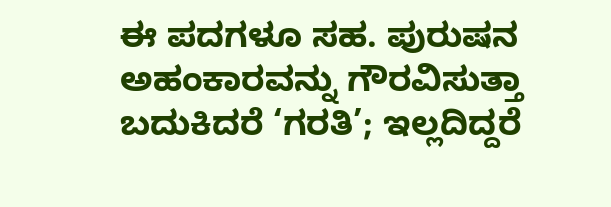ಈ ಪದಗಳೂ ಸಹ. ಪುರುಷನ ಅಹಂಕಾರವನ್ನು ಗೌರವಿಸುತ್ತಾ ಬದುಕಿದರೆ ‘ಗರತಿ’; ಇಲ್ಲದಿದ್ದರೆ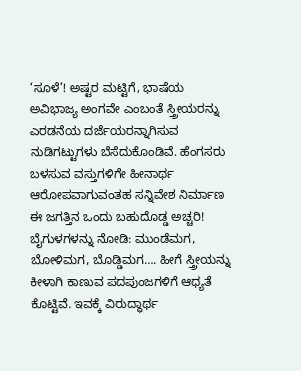‘ಸೂಳೆ’! ಅಷ್ಟರ ಮಟ್ಟಿಗೆ, ಭಾಷೆಯ ಅವಿಭಾಜ್ಯ ಅಂಗವೇ ಎಂಬಂತೆ ಸ್ತ್ರೀಯರನ್ನು ಎರಡನೆಯ ದರ್ಜೆಯರನ್ನಾಗಿಸುವ ನುಡಿಗಟ್ಟುಗಳು ಬೆಸೆದುಕೊಂಡಿವೆ. ಹೆಂಗಸರು ಬಳಸುವ ವಸ್ತುಗಳಿಗೇ ಹೀನಾರ್ಥ ಆರೋಪವಾಗುವಂತಹ ಸನ್ನಿವೇಶ ನಿರ್ಮಾಣ ಈ ಜಗತ್ತಿನ ಒಂದು ಬಹುದೊಡ್ಡ ಅಚ್ಚರಿ!
ಬೈಗುಳಗಳನ್ನು ನೋಡಿ: ಮುಂಡೆಮಗ, ಬೋಳಿಮಗ, ಬೊಡ್ಡಿಮಗ…. ಹೀಗೆ ಸ್ತ್ರೀಯನ್ನು ಕೀಳಾಗಿ ಕಾಣುವ ಪದಪುಂಜಗಳಿಗೆ ಆಧ್ಯತೆ ಕೊಟ್ಟಿವೆ. ಇವಕ್ಕೆ ವಿರುದ್ಧಾರ್ಥ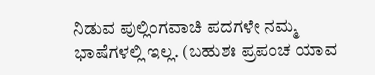ನಿಡುವ ಪುಲ್ಲಿಂಗವಾಚಿ ಪದಗಳೇ ನಮ್ಮ ಭಾಷೆಗಳಲ್ಲಿ ಇಲ್ಲ. (ಬಹುಶಃ ಪ್ರಪಂಚ ಯಾವ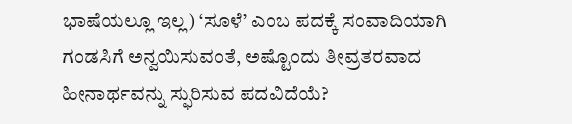ಭಾಷೆಯಲ್ಲೂ ಇಲ್ಲ) ‘ಸೂಳೆ’ ಎಂಬ ಪದಕ್ಕೆ ಸಂವಾದಿಯಾಗಿ ಗಂಡಸಿಗೆ ಅನ್ವಯಿಸುವಂತೆ, ಅಷ್ಟೊಂದು ತೀವ್ರತರವಾದ ಹೀನಾರ್ಥವನ್ನು ಸ್ಫುರಿಸುವ ಪದವಿದೆಯೆ?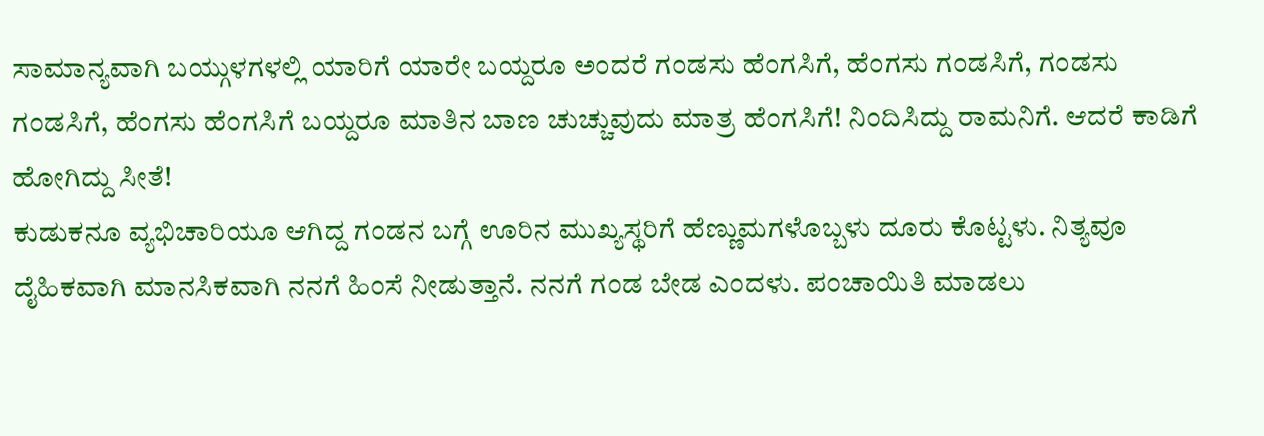ಸಾಮಾನ್ಯವಾಗಿ ಬಯ್ಗುಳಗಳಲ್ಲಿ ಯಾರಿಗೆ ಯಾರೇ ಬಯ್ದರೂ ಅಂದರೆ ಗಂಡಸು ಹೆಂಗಸಿಗೆ, ಹೆಂಗಸು ಗಂಡಸಿಗೆ, ಗಂಡಸು ಗಂಡಸಿಗೆ, ಹೆಂಗಸು ಹೆಂಗಸಿಗೆ ಬಯ್ದರೂ ಮಾತಿನ ಬಾಣ ಚುಚ್ಚುವುದು ಮಾತ್ರ ಹೆಂಗಸಿಗೆ! ನಿಂದಿಸಿದ್ದು ರಾಮನಿಗೆ. ಆದರೆ ಕಾಡಿಗೆ ಹೋಗಿದ್ದು ಸೀತೆ!
ಕುಡುಕನೂ ವ್ಯಭಿಚಾರಿಯೂ ಆಗಿದ್ದ ಗಂಡನ ಬಗ್ಗೆ ಊರಿನ ಮುಖ್ಯಸ್ಥರಿಗೆ ಹೆಣ್ಣುಮಗಳೊಬ್ಬಳು ದೂರು ಕೊಟ್ಟಳು. ನಿತ್ಯವೂ ದೈಹಿಕವಾಗಿ ಮಾನಸಿಕವಾಗಿ ನನಗೆ ಹಿಂಸೆ ನೀಡುತ್ತಾನೆ. ನನಗೆ ಗಂಡ ಬೇಡ ಎಂದಳು. ಪಂಚಾಯಿತಿ ಮಾಡಲು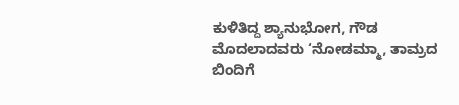ಕುಳಿತಿದ್ದ ಶ್ಯಾನುಭೋಗ, ಗೌಡ ಮೊದಲಾದವರು ‘ನೋಡಮ್ಮಾ, ತಾಮ್ರದ ಬಿಂದಿಗೆ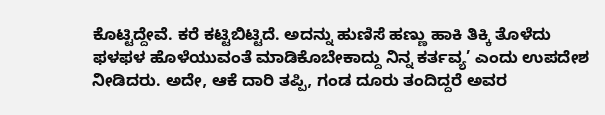ಕೊಟ್ಟಿದ್ದೇವೆ. ಕರೆ ಕಟ್ಟಿಬಿಟ್ಟಿದೆ. ಅದನ್ನು ಹುಣಿಸೆ ಹಣ್ಣು ಹಾಕಿ ತಿಕ್ಕಿ ತೊಳೆದು ಫಳಫಳ ಹೊಳೆಯುವಂತೆ ಮಾಡಿಕೊಬೇಕಾದ್ದು ನಿನ್ನ ಕರ್ತವ್ಯ’ ಎಂದು ಉಪದೇಶ ನೀಡಿದರು. ಅದೇ, ಆಕೆ ದಾರಿ ತಪ್ಪಿ, ಗಂಡ ದೂರು ತಂದಿದ್ದರೆ ಅವರ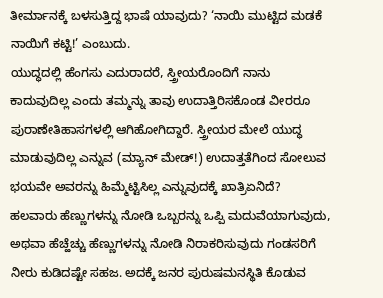ತೀರ್ಮಾನಕ್ಕೆ ಬಳಸುತ್ತಿದ್ದ ಭಾಷೆ ಯಾವುದು? ‘ನಾಯಿ ಮುಟ್ಟಿದ ಮಡಕೆ ನಾಯಿಗೆ ಕಟ್ಟಿ!’ ಎಂಬುದು.
ಯುದ್ಧದಲ್ಲಿ ಹೆಂಗಸು ಎದುರಾದರೆ, ಸ್ತ್ರೀಯರೊಂದಿಗೆ ನಾನು ಕಾದುವುದಿಲ್ಲ ಎಂದು ತಮ್ಮನ್ನು ತಾವು ಉದಾತ್ತಿರಿಸಕೊಂಡ ವೀರರೂ ಪುರಾಣೇತಿಹಾಸಗಳಲ್ಲಿ ಆಗಿಹೋಗಿದ್ದಾರೆ. ಸ್ತ್ರೀಯರ ಮೇಲೆ ಯುದ್ಧ ಮಾಡುವುದಿಲ್ಲ ಎನ್ನುವ (ಮ್ಯಾನ್ ಮೇಡ್!) ಉದಾತ್ತತೆಗಿಂದ ಸೋಲುವ ಭಯವೇ ಅವರನ್ನು ಹಿಮ್ಮೆಟ್ಟಿಸಿಲ್ಲ ಎನ್ನುವುದಕ್ಕೆ ಖಾತ್ರಿಏನಿದೆ?
ಹಲವಾರು ಹೆಣ್ಣುಗಳನ್ನು ನೋಡಿ ಒಬ್ಬರನ್ನು ಒಪ್ಪಿ ಮದುವೆಯಾಗುವುದು, ಅಥವಾ ಹೆಚ್ಹೆಚ್ಚು ಹೆಣ್ಣುಗಳನ್ನು ನೋಡಿ ನಿರಾಕರಿಸುವುದು ಗಂಡಸರಿಗೆ ನೀರು ಕುಡಿದಷ್ಟೇ ಸಹಜ. ಅದಕ್ಕೆ ಜನರ ಪುರುಷಮನಸ್ಥಿತಿ ಕೊಡುವ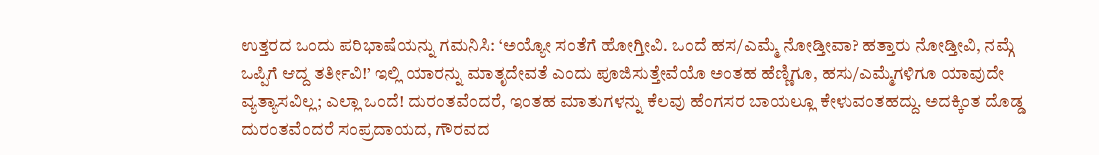ಉತ್ತರದ ಒಂದು ಪರಿಭಾಷೆಯನ್ನು ಗಮನಿಸಿ: ‘ಅಯ್ಯೋ ಸಂತೆಗೆ ಹೋಗ್ತೀವಿ. ಒಂದೆ ಹಸ/ಎಮ್ಮೆ ನೋಡ್ತೀವಾ? ಹತ್ತಾರು ನೋಡ್ತೀವಿ, ನಮ್ಗೆ ಒಪ್ಪಿಗೆ ಆದ್ದ ತರ್ತೀವಿ!’ ಇಲ್ಲಿ ಯಾರನ್ನು ಮಾತೃದೇವತೆ ಎಂದು ಪೂಜಿಸುತ್ತೇವೆಯೊ ಅಂತಹ ಹೆಣ್ಣಿಗೂ, ಹಸು/ಎಮ್ಮೆಗಳಿಗೂ ಯಾವುದೇ ವ್ಯತ್ಯಾಸವಿಲ್ಲ; ಎಲ್ಲಾ ಒಂದೆ! ದುರಂತವೆಂದರೆ, ಇಂತಹ ಮಾತುಗಳನ್ನು ಕೆಲವು ಹೆಂಗಸರ ಬಾಯಲ್ಲೂ ಕೇಳುವಂತಹದ್ದು. ಅದಕ್ಕಿಂತ ದೊಡ್ಡ ದುರಂತವೆಂದರೆ ಸಂಪ್ರದಾಯದ, ಗೌರವದ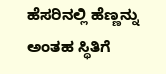ಹೆಸರಿನಲ್ಲಿ ಹೆಣ್ಣನ್ನು ಅಂತಹ ಸ್ಥಿತಿಗೆ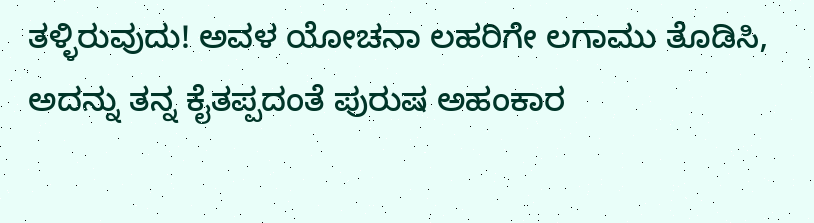ತಳ್ಳಿರುವುದು! ಅವಳ ಯೋಚನಾ ಲಹರಿಗೇ ಲಗಾಮು ತೊಡಿಸಿ, ಅದನ್ನು ತನ್ನ ಕೈತಪ್ಪದಂತೆ ಪುರುಷ ಅಹಂಕಾರ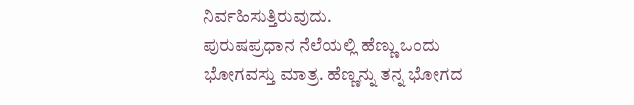ನಿರ್ವಹಿಸುತ್ತಿರುವುದು.
ಪುರುಷಪ್ರಧಾನ ನೆಲೆಯಲ್ಲಿ ಹೆಣ್ಣು ಒಂದು ಭೋಗವಸ್ತು ಮಾತ್ರ. ಹೆಣ್ಣನ್ನು ತನ್ನ ಭೋಗದ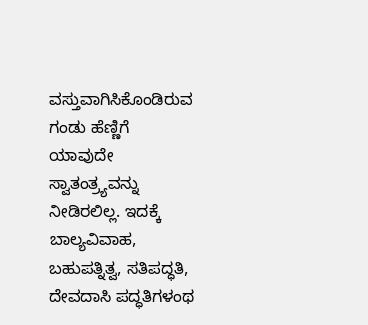ವಸ್ತುವಾಗಿಸಿಕೊಂಡಿರುವ ಗಂಡು ಹೆಣ್ಣಿಗೆ ಯಾವುದೇ ಸ್ವಾತಂತ್ರ್ಯವನ್ನು ನೀಡಿರಲಿಲ್ಲ. ಇದಕ್ಕೆ ಬಾಲ್ಯವಿವಾಹ, ಬಹುಪತ್ನಿತ್ವ, ಸತಿಪದ್ಧತಿ, ದೇವದಾಸಿ ಪದ್ಧತಿಗಳಂಥ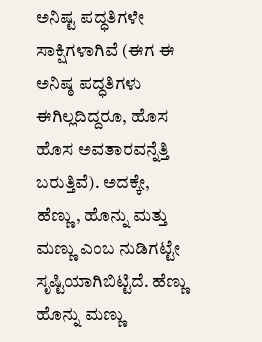ಅನಿಷ್ಟ ಪದ್ಧತಿಗಳೇ ಸಾಕ್ಷಿಗಳಾಗಿವೆ (ಈಗ ಈ ಅನಿಷ್ಠ ಪದ್ಧತಿಗಳು ಈಗಿಲ್ಲದಿದ್ದರೂ, ಹೊಸ ಹೊಸ ಅವತಾರವನ್ನೆತ್ತಿ ಬರುತ್ತಿವೆ). ಅದಕ್ಕೇ, ಹೆಣ್ಣು, ಹೊನ್ನು ಮತ್ತು ಮಣ್ಣು ಎಂಬ ನುಡಿಗಟ್ಟೇ ಸೃಷ್ಟಿಯಾಗಿಬಿಟ್ಟಿದೆ. ಹೆಣ್ಣು ಹೊನ್ನು ಮಣ್ಣು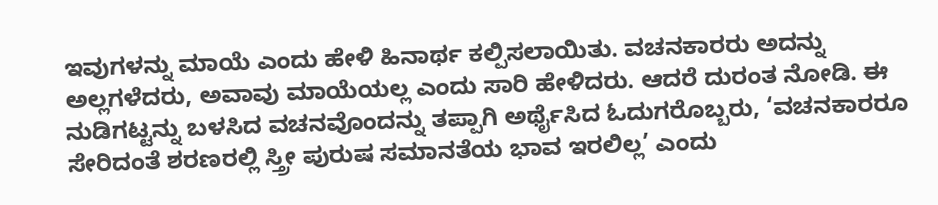ಇವುಗಳನ್ನು ಮಾಯೆ ಎಂದು ಹೇಳಿ ಹಿನಾರ್ಥ ಕಲ್ಪಿಸಲಾಯಿತು. ವಚನಕಾರರು ಅದನ್ನು ಅಲ್ಲಗಳೆದರು, ಅವಾವು ಮಾಯೆಯಲ್ಲ ಎಂದು ಸಾರಿ ಹೇಳಿದರು. ಆದರೆ ದುರಂತ ನೋಡಿ. ಈ ನುಡಿಗಟ್ಟನ್ನು ಬಳಸಿದ ವಚನವೊಂದನ್ನು ತಪ್ಪಾಗಿ ಅರ್ಥೈಸಿದ ಓದುಗರೊಬ್ಬರು, ‘ವಚನಕಾರರೂ ಸೇರಿದಂತೆ ಶರಣರಲ್ಲಿ ಸ್ತ್ರೀ ಪುರುಷ ಸಮಾನತೆಯ ಭಾವ ಇರಲಿಲ್ಲ’ ಎಂದು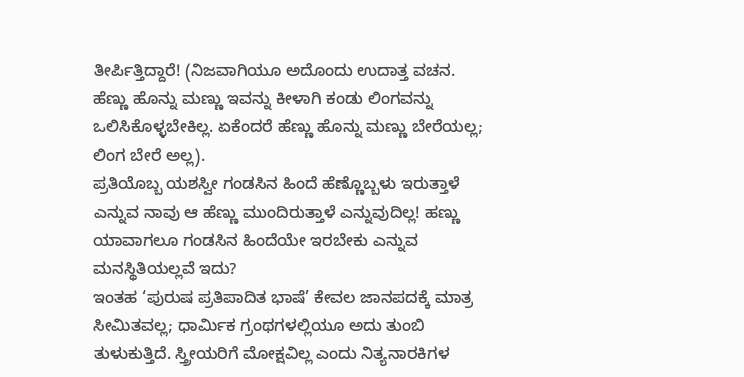ತೀರ್ಪಿತ್ತಿದ್ದಾರೆ! (ನಿಜವಾಗಿಯೂ ಅದೊಂದು ಉದಾತ್ತ ವಚನ. ಹೆಣ್ಣು ಹೊನ್ನು ಮಣ್ಣು ಇವನ್ನು ಕೀಳಾಗಿ ಕಂಡು ಲಿಂಗವನ್ನು ಒಲಿಸಿಕೊಳ್ಳಬೇಕಿಲ್ಲ. ಏಕೆಂದರೆ ಹೆಣ್ಣು ಹೊನ್ನು ಮಣ್ಣು ಬೇರೆಯಲ್ಲ; ಲಿಂಗ ಬೇರೆ ಅಲ್ಲ).
ಪ್ರತಿಯೊಬ್ಬ ಯಶಸ್ವೀ ಗಂಡಸಿನ ಹಿಂದೆ ಹೆಣ್ಣೊಬ್ಬಳು ಇರುತ್ತಾಳೆ ಎನ್ನುವ ನಾವು ಆ ಹೆಣ್ಣು ಮುಂದಿರುತ್ತಾಳೆ ಎನ್ನುವುದಿಲ್ಲ! ಹಣ್ಣು ಯಾವಾಗಲೂ ಗಂಡಸಿನ ಹಿಂದೆಯೇ ಇರಬೇಕು ಎನ್ನುವ ಮನಸ್ಥಿತಿಯಲ್ಲವೆ ಇದು?
ಇಂತಹ ‘ಪುರುಷ ಪ್ರತಿಪಾದಿತ ಭಾಷೆ’ ಕೇವಲ ಜಾನಪದಕ್ಕೆ ಮಾತ್ರ ಸೀಮಿತವಲ್ಲ; ಧಾರ್ಮಿಕ ಗ್ರಂಥಗಳಲ್ಲಿಯೂ ಅದು ತುಂಬಿ ತುಳುಕುತ್ತಿದೆ. ಸ್ತ್ರೀಯರಿಗೆ ಮೋಕ್ಷವಿಲ್ಲ ಎಂದು ನಿತ್ಯನಾರಕಿಗಳ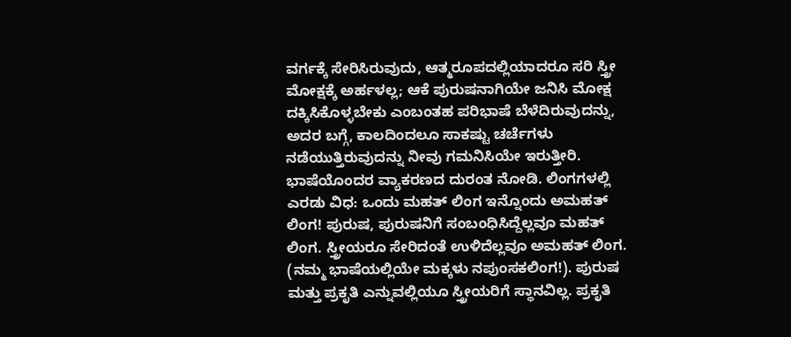ವರ್ಗಕ್ಕೆ ಸೇರಿಸಿರುವುದು, ಆತ್ಮರೂಪದಲ್ಲಿಯಾದರೂ ಸರಿ ಸ್ತ್ರೀ ಮೋಕ್ಷಕ್ಕೆ ಅರ್ಹಳಲ್ಲ; ಆಕೆ ಪುರುಷನಾಗಿಯೇ ಜನಿಸಿ ಮೋಕ್ಷ ದಕ್ಕಿಸಿಕೊಳ್ಳಬೇಕು ಎಂಬಂತಹ ಪರಿಭಾಷೆ ಬೆಳೆದಿರುವುದನ್ನು, ಅದರ ಬಗ್ಗೆ, ಕಾಲದಿಂದಲೂ ಸಾಕಷ್ಟು ಚರ್ಚೆಗಳು ನಡೆಯುತ್ತಿರುವುದನ್ನು ನೀವು ಗಮನಿಸಿಯೇ ಇರುತ್ತೀರಿ.
ಭಾಷೆಯೊಂದರ ವ್ಯಾಕರಣದ ದುರಂತ ನೋಡಿ. ಲಿಂಗಗಳಲ್ಲಿ ಎರಡು ವಿಧ: ಒಂದು ಮಹತ್ ಲಿಂಗ ಇನ್ನೊಂದು ಅಮಹತ್ ಲಿಂಗ! ಪುರುಷ, ಪುರುಷನಿಗೆ ಸಂಬಂಧಿಸಿದ್ದೆಲ್ಲವೂ ಮಹತ್ ಲಿಂಗ. ಸ್ತ್ರೀಯರೂ ಸೇರಿದಂತೆ ಉಳಿದೆಲ್ಲವೂ ಅಮಹತ್ ಲಿಂಗ. (ನಮ್ಮ ಭಾಷೆಯಲ್ಲಿಯೇ ಮಕ್ಕಳು ನಪುಂಸಕಲಿಂಗ!). ಪುರುಷ ಮತ್ತು ಪ್ರಕೃತಿ ಎನ್ನುವಲ್ಲಿಯೂ ಸ್ತ್ರೀಯರಿಗೆ ಸ್ಥಾನವಿಲ್ಲ. ಪ್ರಕೃತಿ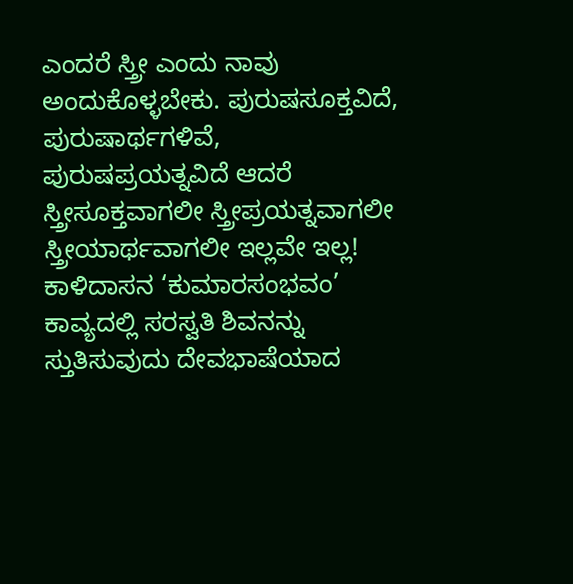ಎಂದರೆ ಸ್ತ್ರೀ ಎಂದು ನಾವು ಅಂದುಕೊಳ್ಳಬೇಕು. ಪುರುಷಸೂಕ್ತವಿದೆ, ಪುರುಷಾರ್ಥಗಳಿವೆ, ಪುರುಷಪ್ರಯತ್ನವಿದೆ ಆದರೆ ಸ್ತ್ರೀಸೂಕ್ತವಾಗಲೀ ಸ್ತ್ರೀಪ್ರಯತ್ನವಾಗಲೀ ಸ್ತ್ರೀಯಾರ್ಥವಾಗಲೀ ಇಲ್ಲವೇ ಇಲ್ಲ!
ಕಾಳಿದಾಸನ ‘ಕುಮಾರಸಂಭವಂ’ ಕಾವ್ಯದಲ್ಲಿ ಸರಸ್ವತಿ ಶಿವನನ್ನು ಸ್ತುತಿಸುವುದು ದೇವಭಾಷೆಯಾದ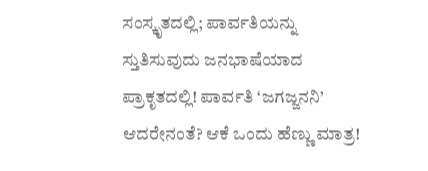ಸಂಸ್ಕೃತದಲ್ಲಿ; ಪಾರ್ವತಿಯನ್ನು ಸ್ತುತಿಸುವುದು ಜನಭಾಷೆಯಾದ ಪ್ರಾಕೃತದಲ್ಲಿ! ಪಾರ್ವತಿ ‘ಜಗಜ್ಜನನಿ’ ಆದರೇನಂತೆ? ಆಕೆ ಒಂದು ಹೆಣ್ಣು ಮಾತ್ರ!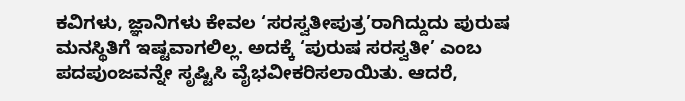ಕವಿಗಳು, ಜ್ಞಾನಿಗಳು ಕೇವಲ ‘ಸರಸ್ವತೀಪುತ್ರ’ರಾಗಿದ್ದುದು ಪುರುಷ ಮನಸ್ಥಿತಿಗೆ ಇಷ್ಟವಾಗಲಿಲ್ಲ. ಅದಕ್ಕೆ ‘ಪುರುಷ ಸರಸ್ವತೀ’ ಎಂಬ ಪದಪುಂಜವನ್ನೇ ಸೃಷ್ಟಿಸಿ ವೈಭವೀಕರಿಸಲಾಯಿತು. ಆದರೆ,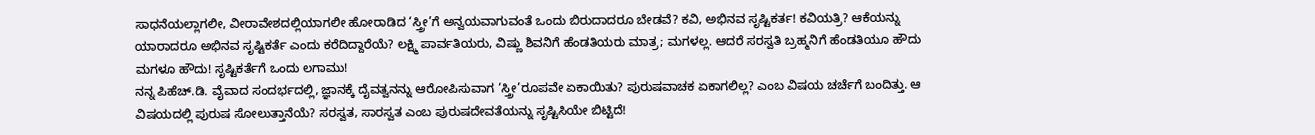ಸಾಧನೆಯಲ್ಲಾಗಲೀ, ವೀರಾವೇಶದಲ್ಲಿಯಾಗಲೀ ಹೋರಾಡಿದ ‘ಸ್ತ್ರೀ’ಗೆ ಅನ್ವಯವಾಗುವಂತೆ ಒಂದು ಬಿರುದಾದರೂ ಬೇಡವೆ? ಕವಿ, ಅಭಿನವ ಸೃಷ್ಟಿಕರ್ತ! ಕವಿಯತ್ರಿ? ಆಕೆಯನ್ನು ಯಾರಾದರೂ ಅಭಿನವ ಸೃಷ್ಟಿಕರ್ತೆ ಎಂದು ಕರೆದಿದ್ದಾರೆಯೆ? ಲಕ್ಷ್ಮಿ ಪಾರ್ವತಿಯರು, ವಿಷ್ಣು ಶಿವನಿಗೆ ಹೆಂಡತಿಯರು ಮಾತ್ರ; ಮಗಳಲ್ಲ. ಆದರೆ ಸರಸ್ವತಿ ಬ್ರಹ್ಮನಿಗೆ ಹೆಂಡತಿಯೂ ಹೌದು ಮಗಳೂ ಹೌದು! ಸೃಷ್ಟಿಕರ್ತೆಗೆ ಒಂದು ಲಗಾಮು!
ನನ್ನ ಪಿಹೆಚ್.ಡಿ. ವೈವಾದ ಸಂದರ್ಭದಲ್ಲಿ, ಜ್ಞಾನಕ್ಕೆ ದೈವತ್ವನನ್ನು ಆರೋಪಿಸುವಾಗ ‘ಸ್ತ್ರೀ’ರೂಪವೇ ಏಕಾಯಿತು? ಪುರುಷವಾಚಕ ಏಕಾಗಲಿಲ್ಲ? ಎಂಬ ವಿಷಯ ಚರ್ಚೆಗೆ ಬಂದಿತ್ತು. ಆ ವಿಷಯದಲ್ಲಿ ಪುರುಷ ಸೋಲುತ್ತಾನೆಯೆ? ಸರಸ್ವತ, ಸಾರಸ್ವತ ಎಂಬ ಪುರುಷದೇವತೆಯನ್ನು ಸೃಷ್ಟಿಸಿಯೇ ಬಿಟ್ಟಿದೆ!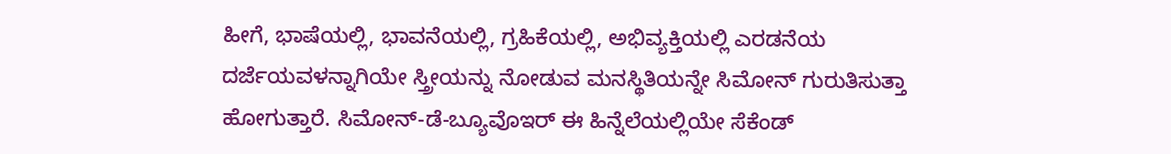ಹೀಗೆ, ಭಾಷೆಯಲ್ಲಿ, ಭಾವನೆಯಲ್ಲಿ, ಗ್ರಹಿಕೆಯಲ್ಲಿ, ಅಭಿವ್ಯಕ್ತಿಯಲ್ಲಿ ಎರಡನೆಯ ದರ್ಜೆಯವಳನ್ನಾಗಿಯೇ ಸ್ತ್ರೀಯನ್ನು ನೋಡುವ ಮನಸ್ಥಿತಿಯನ್ನೇ ಸಿಮೋನ್ ಗುರುತಿಸುತ್ತಾ ಹೋಗುತ್ತಾರೆ. ಸಿಮೋನ್-ಡೆ-ಬ್ಯೂವೊಇರ್ ಈ ಹಿನ್ನೆಲೆಯಲ್ಲಿಯೇ ಸೆಕೆಂಡ್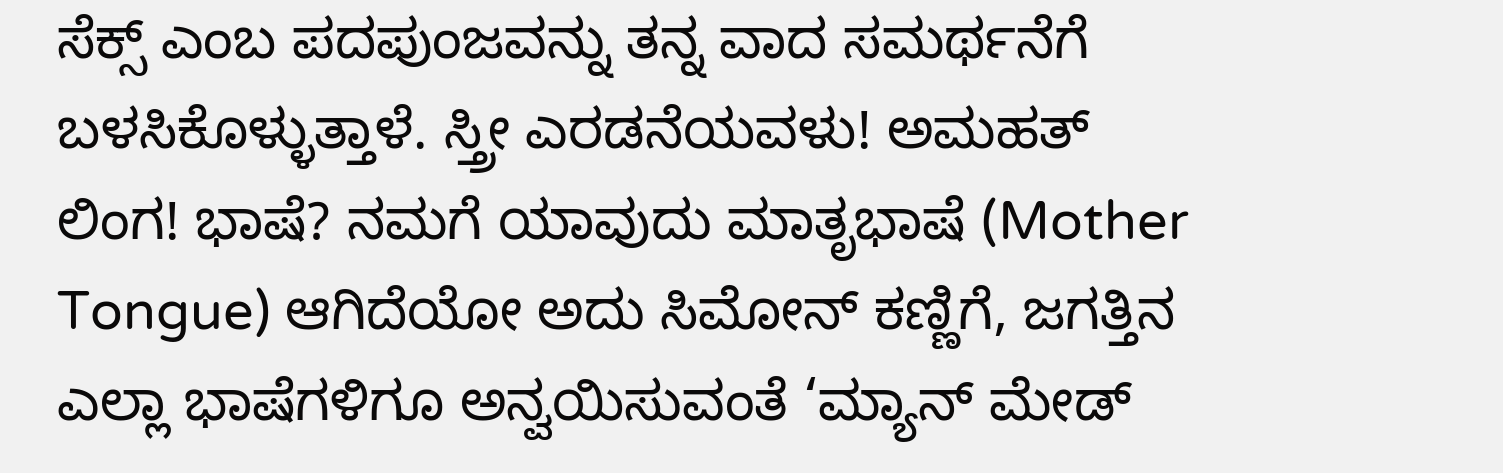ಸೆಕ್ಸ್ ಎಂಬ ಪದಪುಂಜವನ್ನು ತನ್ನ ವಾದ ಸಮರ್ಥನೆಗೆ ಬಳಸಿಕೊಳ್ಳುತ್ತಾಳೆ. ಸ್ತ್ರೀ ಎರಡನೆಯವಳು! ಅಮಹತ್ ಲಿಂಗ! ಭಾಷೆ? ನಮಗೆ ಯಾವುದು ಮಾತೃಭಾಷೆ (Mother Tongue) ಆಗಿದೆಯೋ ಅದು ಸಿಮೋನ್ ಕಣ್ಣಿಗೆ, ಜಗತ್ತಿನ ಎಲ್ಲಾ ಭಾಷೆಗಳಿಗೂ ಅನ್ವಯಿಸುವಂತೆ ‘ಮ್ಯಾನ್ ಮೇಡ್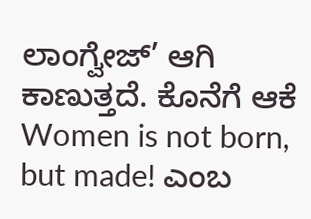ಲಾಂಗ್ವೇಜ್’ ಆಗಿ ಕಾಣುತ್ತದೆ. ಕೊನೆಗೆ ಆಕೆ Women is not born, but made! ಎಂಬ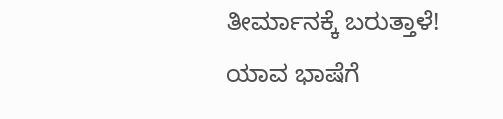ತೀರ್ಮಾನಕ್ಕೆ ಬರುತ್ತಾಳೆ!
ಯಾವ ಭಾಷೆಗೆ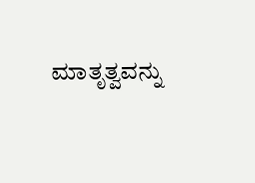ಮಾತೃತ್ವವನ್ನು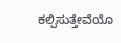ಕಲ್ಪಿಸುತ್ತೇವೆಯೊ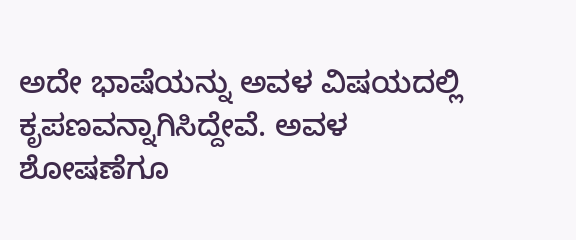ಅದೇ ಭಾಷೆಯನ್ನು ಅವಳ ವಿಷಯದಲ್ಲಿ ಕೃಪಣವನ್ನಾಗಿಸಿದ್ದೇವೆ. ಅವಳ ಶೋಷಣೆಗೂ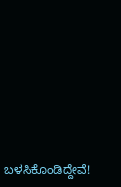ಬಳಸಿಕೊಂಡಿದ್ದೇವೆ!